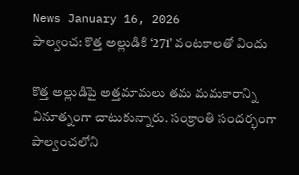News January 16, 2026
పాల్వంచ: కొత్త అల్లుడికి ‘271’ వంటకాలతో విందు

కొత్త అల్లుడిపై అత్తమామలు తమ మమకారాన్ని వినూత్నంగా చాటుకున్నారు. సంక్రాంతి సందర్భంగా పాల్వంచలోని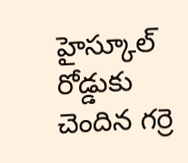హైస్కూల్ రోడ్డుకు చెందిన గర్రె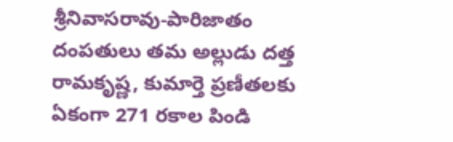శ్రీనివాసరావు-పారిజాతం దంపతులు తమ అల్లుడు దత్త రామకృష్ణ, కుమార్తె ప్రణీతలకు ఏకంగా 271 రకాల పిండి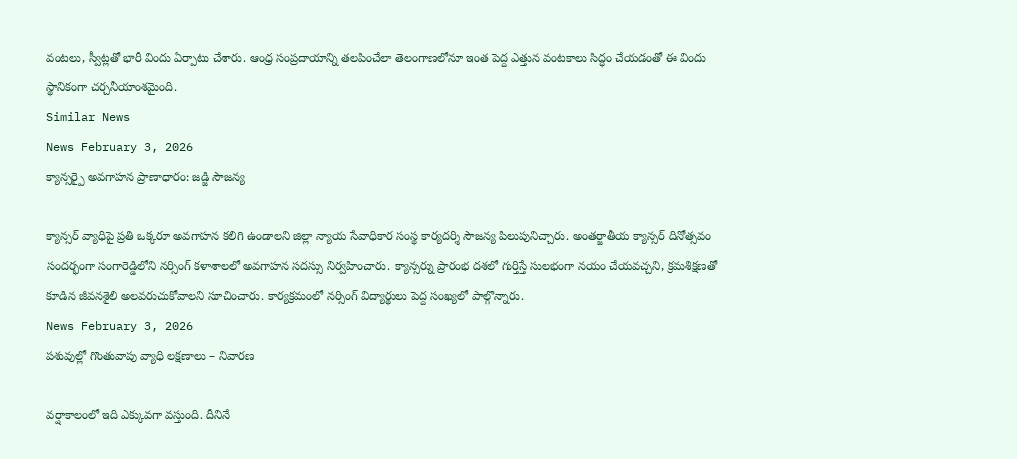వంటలు, స్వీట్లతో భారీ విందు ఏర్పాటు చేశారు. ఆంధ్ర సంప్రదాయాన్ని తలపించేలా తెలంగాణలోనూ ఇంత పెద్ద ఎత్తున వంటకాలు సిద్ధం చేయడంతో ఈ విందు స్థానికంగా చర్చనీయాంశమైంది.
Similar News
News February 3, 2026
క్యాన్సర్పై అవగాహన ప్రాణాధారం: జడ్జి సౌజన్య

క్యాన్సర్ వ్యాధిపై ప్రతి ఒక్కరూ అవగాహన కలిగి ఉండాలని జిల్లా న్యాయ సేవాధికార సంస్థ కార్యదర్శి సౌజన్య పిలుపునిచ్చారు. అంతర్జాతీయ క్యాన్సర్ దినోత్సవం సందర్భంగా సంగారెడ్డిలోని నర్సింగ్ కళాశాలలో అవగాహన సదస్సు నిర్వహించారు. క్యాన్సర్ను ప్రారంభ దశలో గుర్తిస్తే సులభంగా నయం చేయవచ్చని, క్రమశిక్షణతో కూడిన జీవనశైలి అలవరుచుకోవాలని సూచించారు. కార్యక్రమంలో నర్సింగ్ విద్యార్థులు పెద్ద సంఖ్యలో పాల్గొన్నారు.
News February 3, 2026
పశువుల్లో గొంతువాపు వ్యాధి లక్షణాలు – నివారణ

వర్షాకాలంలో ఇది ఎక్కువగా వస్తుంది. దీనినే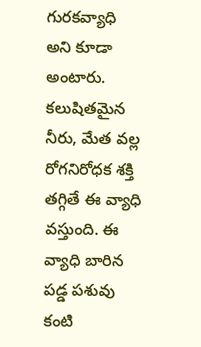గురకవ్యాధి అని కూడా అంటారు. కలుషితమైన నీరు, మేత వల్ల రోగనిరోధక శక్తి తగ్గితే ఈ వ్యాధి వస్తుంది. ఈ వ్యాధి బారిన పడ్డ పశువు కంటి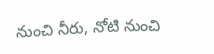నుంచి నీరు, నోటి నుంచి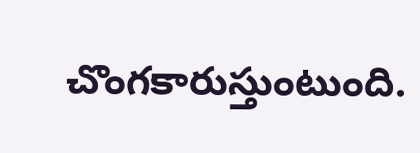చొంగకారుస్తుంటుంది.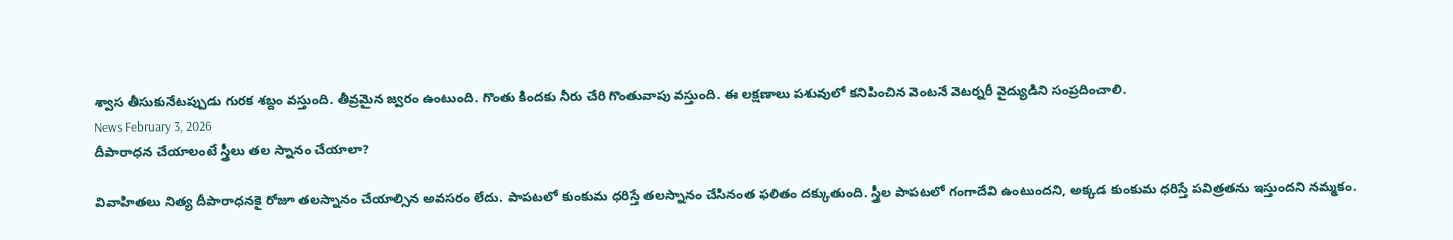శ్వాస తీసుకునేటప్పుడు గురక శబ్దం వస్తుంది. తీవ్రమైన జ్వరం ఉంటుంది. గొంతు కిందకు నీరు చేరి గొంతువాపు వస్తుంది. ఈ లక్షణాలు పశువులో కనిపించిన వెంటనే వెటర్నరీ వైద్యుడిని సంప్రదించాలి.
News February 3, 2026
దీపారాధన చేయాలంటే స్త్రీలు తల స్నానం చేయాలా?

వివాహితలు నిత్య దీపారాధనకై రోజూ తలస్నానం చేయాల్సిన అవసరం లేదు. పాపటలో కుంకుమ ధరిస్తే తలస్నానం చేసినంత ఫలితం దక్కుతుంది. స్త్రీల పాపటలో గంగాదేవి ఉంటుందని, అక్కడ కుంకుమ ధరిస్తే పవిత్రతను ఇస్తుందని నమ్మకం.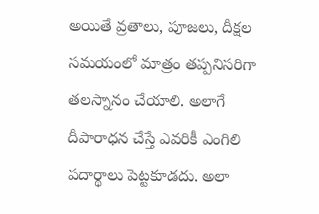అయితే వ్రతాలు, పూజలు, దీక్షల సమయంలో మాత్రం తప్పనిసరిగా తలస్నానం చేయాలి. అలాగే దీపారాధన చేస్తే ఎవరికీ ఎంగిలి పదార్థాలు పెట్టకూడదు. అలా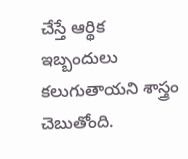చేస్తే ఆర్థిక ఇబ్బందులు కలుగుతాయని శాస్త్రం చెబుతోంది.